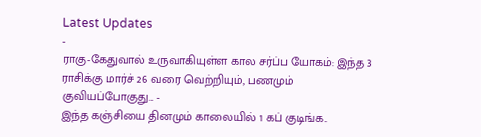Latest Updates
-
ராகு-கேதுவால் உருவாகியுள்ள கால சர்ப்ப யோகம்: இந்த 3 ராசிக்கு மார்ச் 26 வரை வெற்றியும், பணமும் குவியப்போகுது... -
இந்த கஞ்சியை தினமும் காலையில் 1 கப் குடிங்க..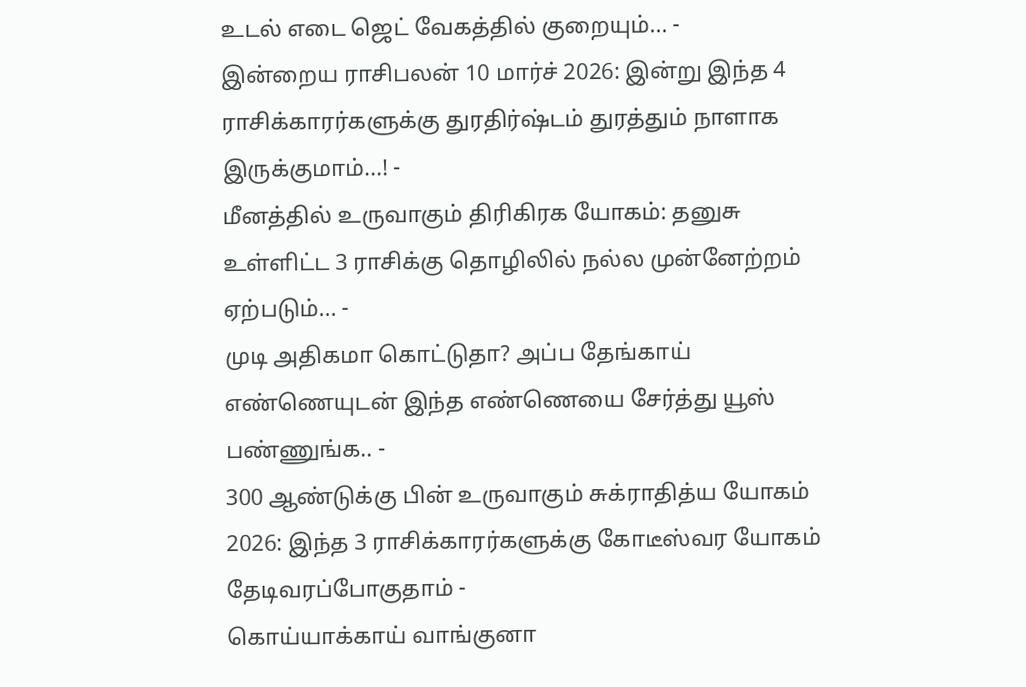உடல் எடை ஜெட் வேகத்தில் குறையும்... -
இன்றைய ராசிபலன் 10 மார்ச் 2026: இன்று இந்த 4 ராசிக்காரர்களுக்கு துரதிர்ஷ்டம் துரத்தும் நாளாக இருக்குமாம்...! -
மீனத்தில் உருவாகும் திரிகிரக யோகம்: தனுசு உள்ளிட்ட 3 ராசிக்கு தொழிலில் நல்ல முன்னேற்றம் ஏற்படும்... -
முடி அதிகமா கொட்டுதா? அப்ப தேங்காய் எண்ணெயுடன் இந்த எண்ணெயை சேர்த்து யூஸ் பண்ணுங்க.. -
300 ஆண்டுக்கு பின் உருவாகும் சுக்ராதித்ய யோகம் 2026: இந்த 3 ராசிக்காரர்களுக்கு கோடீஸ்வர யோகம் தேடிவரப்போகுதாம் -
கொய்யாக்காய் வாங்குனா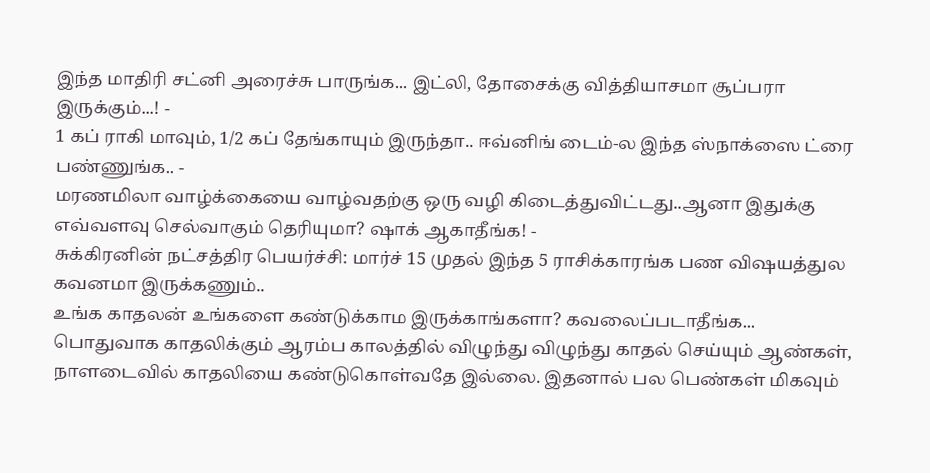இந்த மாதிரி சட்னி அரைச்சு பாருங்க... இட்லி, தோசைக்கு வித்தியாசமா சூப்பரா இருக்கும்...! -
1 கப் ராகி மாவும், 1/2 கப் தேங்காயும் இருந்தா.. ஈவ்னிங் டைம்-ல இந்த ஸ்நாக்ஸை ட்ரை பண்ணுங்க.. -
மரணமிலா வாழ்க்கையை வாழ்வதற்கு ஒரு வழி கிடைத்துவிட்டது..ஆனா இதுக்கு எவ்வளவு செல்வாகும் தெரியுமா? ஷாக் ஆகாதீங்க! -
சுக்கிரனின் நட்சத்திர பெயர்ச்சி: மார்ச் 15 முதல் இந்த 5 ராசிக்காரங்க பண விஷயத்துல கவனமா இருக்கணும்..
உங்க காதலன் உங்களை கண்டுக்காம இருக்காங்களா? கவலைப்படாதீங்க...
பொதுவாக காதலிக்கும் ஆரம்ப காலத்தில் விழுந்து விழுந்து காதல் செய்யும் ஆண்கள், நாளடைவில் காதலியை கண்டுகொள்வதே இல்லை. இதனால் பல பெண்கள் மிகவும்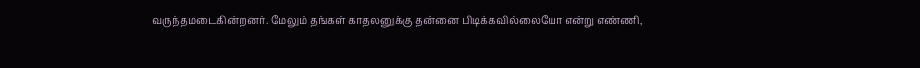வருந்தமடைகின்றனர். மேலும் தங்கள் காதலனுக்கு தன்னை பிடிக்கவில்லையோ என்று எண்ணி,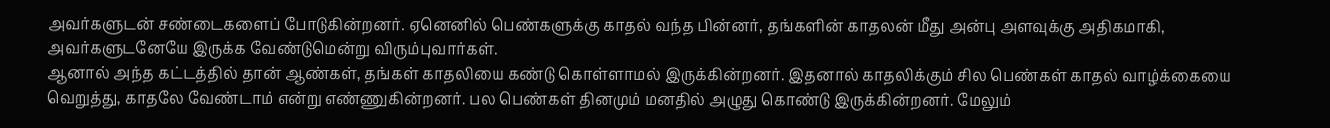அவர்களுடன் சண்டைகளைப் போடுகின்றனர். ஏனெனில் பெண்களுக்கு காதல் வந்த பின்னர், தங்களின் காதலன் மீது அன்பு அளவுக்கு அதிகமாகி, அவர்களுடனேயே இருக்க வேண்டுமென்று விரும்புவார்கள்.
ஆனால் அந்த கட்டத்தில் தான் ஆண்கள், தங்கள் காதலியை கண்டு கொள்ளாமல் இருக்கின்றனர். இதனால் காதலிக்கும் சில பெண்கள் காதல் வாழ்க்கையை வெறுத்து, காதலே வேண்டாம் என்று எண்ணுகின்றனர். பல பெண்கள் தினமும் மனதில் அழுது கொண்டு இருக்கின்றனர். மேலும்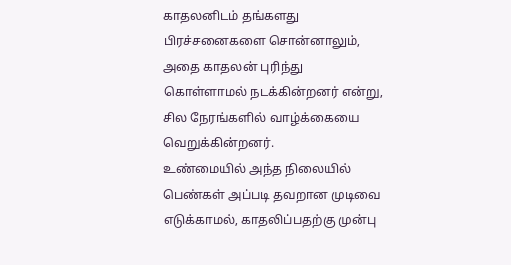காதலனிடம் தங்களது பிரச்சனைகளை சொன்னாலும், அதை காதலன் புரிந்து கொள்ளாமல் நடக்கின்றனர் என்று, சில நேரங்களில் வாழ்க்கையை வெறுக்கின்றனர்.
உண்மையில் அந்த நிலையில் பெண்கள் அப்படி தவறான முடிவை எடுக்காமல், காதலிப்பதற்கு முன்பு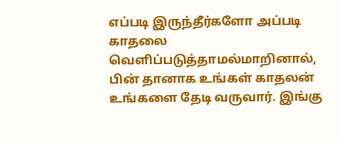எப்படி இருந்தீர்களோ அப்படி காதலை வெளிப்படுத்தாமல்மாறினால், பின் தானாக உங்கள் காதலன் உங்களை தேடி வருவார். இங்கு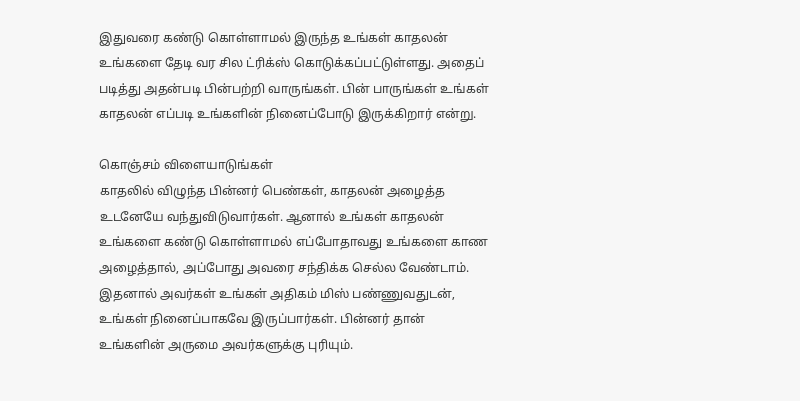இதுவரை கண்டு கொள்ளாமல் இருந்த உங்கள் காதலன் உங்களை தேடி வர சில ட்ரிக்ஸ் கொடுக்கப்பட்டுள்ளது. அதைப் படித்து அதன்படி பின்பற்றி வாருங்கள். பின் பாருங்கள் உங்கள் காதலன் எப்படி உங்களின் நினைப்போடு இருக்கிறார் என்று.

கொஞ்சம் விளையாடுங்கள்
காதலில் விழுந்த பின்னர் பெண்கள், காதலன் அழைத்த உடனேயே வந்துவிடுவார்கள். ஆனால் உங்கள் காதலன் உங்களை கண்டு கொள்ளாமல் எப்போதாவது உங்களை காண அழைத்தால், அப்போது அவரை சந்திக்க செல்ல வேண்டாம். இதனால் அவர்கள் உங்கள் அதிகம் மிஸ் பண்ணுவதுடன், உங்கள் நினைப்பாகவே இருப்பார்கள். பின்னர் தான் உங்களின் அருமை அவர்களுக்கு புரியும்.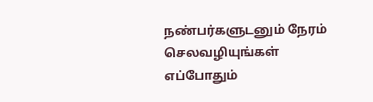நண்பர்களுடனும் நேரம் செலவழியுங்கள்
எப்போதும்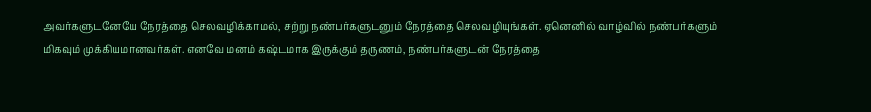அவர்களுடனேயே நேரத்தை செலவழிக்காமல், சற்று நண்பர்களுடனும் நேரத்தை செலவழியுங்கள். ஏனெனில் வாழ்வில் நண்பர்களும் மிகவும் முக்கியமானவர்கள். எனவே மனம் கஷ்டமாக இருக்கும் தருணம், நண்பர்களுடன் நேரத்தை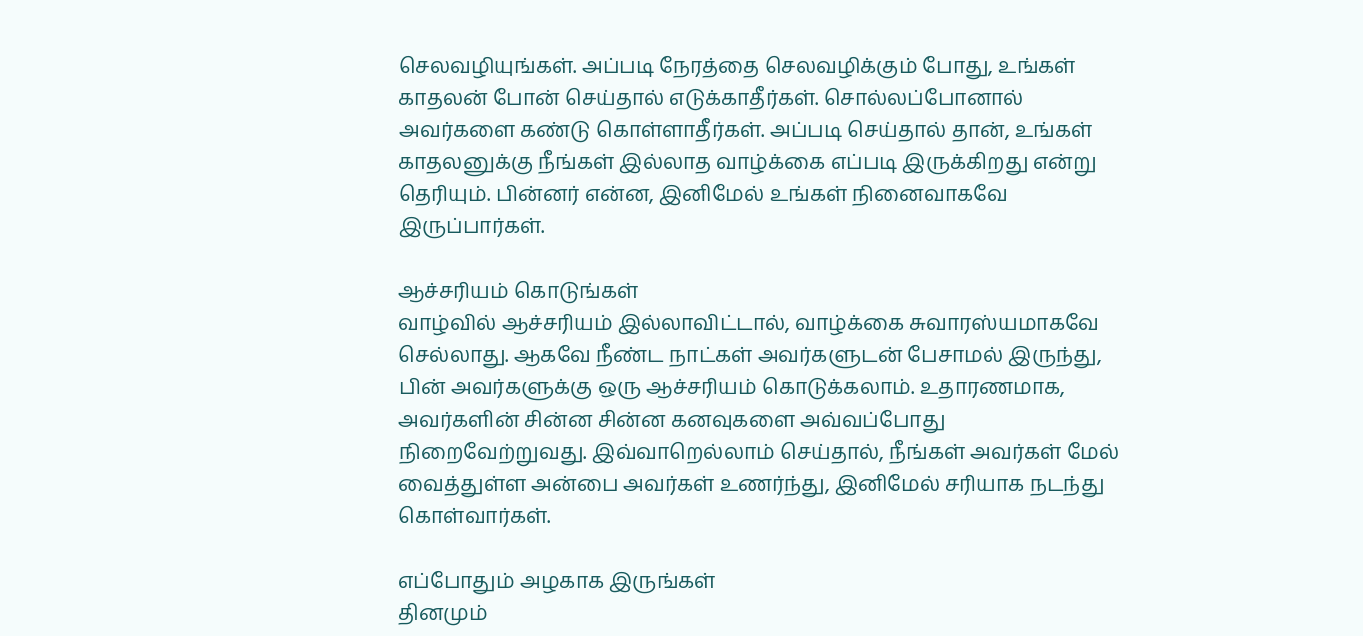செலவழியுங்கள். அப்படி நேரத்தை செலவழிக்கும் போது, உங்கள் காதலன் போன் செய்தால் எடுக்காதீர்கள். சொல்லப்போனால் அவர்களை கண்டு கொள்ளாதீர்கள். அப்படி செய்தால் தான், உங்கள் காதலனுக்கு நீங்கள் இல்லாத வாழ்க்கை எப்படி இருக்கிறது என்று தெரியும். பின்னர் என்ன, இனிமேல் உங்கள் நினைவாகவே இருப்பார்கள்.

ஆச்சரியம் கொடுங்கள்
வாழ்வில் ஆச்சரியம் இல்லாவிட்டால், வாழ்க்கை சுவாரஸ்யமாகவே செல்லாது. ஆகவே நீண்ட நாட்கள் அவர்களுடன் பேசாமல் இருந்து, பின் அவர்களுக்கு ஒரு ஆச்சரியம் கொடுக்கலாம். உதாரணமாக, அவர்களின் சின்ன சின்ன கனவுகளை அவ்வப்போது நிறைவேற்றுவது. இவ்வாறெல்லாம் செய்தால், நீங்கள் அவர்கள் மேல் வைத்துள்ள அன்பை அவர்கள் உணர்ந்து, இனிமேல் சரியாக நடந்து கொள்வார்கள்.

எப்போதும் அழகாக இருங்கள்
தினமும்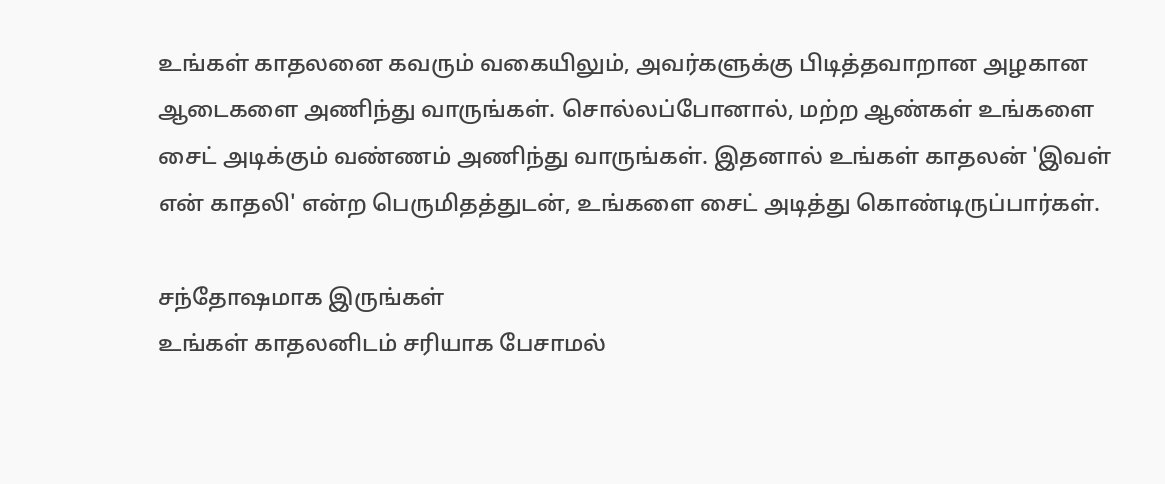உங்கள் காதலனை கவரும் வகையிலும், அவர்களுக்கு பிடித்தவாறான அழகான ஆடைகளை அணிந்து வாருங்கள். சொல்லப்போனால், மற்ற ஆண்கள் உங்களை சைட் அடிக்கும் வண்ணம் அணிந்து வாருங்கள். இதனால் உங்கள் காதலன் 'இவள் என் காதலி' என்ற பெருமிதத்துடன், உங்களை சைட் அடித்து கொண்டிருப்பார்கள்.

சந்தோஷமாக இருங்கள்
உங்கள் காதலனிடம் சரியாக பேசாமல்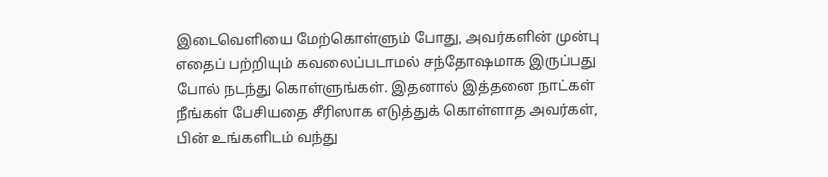இடைவெளியை மேற்கொள்ளும் போது, அவர்களின் முன்பு எதைப் பற்றியும் கவலைப்படாமல் சந்தோஷமாக இருப்பது போல் நடந்து கொள்ளுங்கள். இதனால் இத்தனை நாட்கள் நீங்கள் பேசியதை சீரிஸாக எடுத்துக் கொள்ளாத அவர்கள், பின் உங்களிடம் வந்து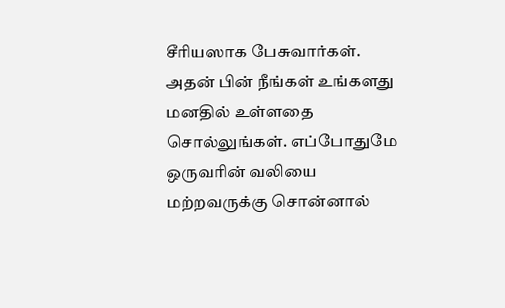சீரியஸாக பேசுவார்கள். அதன் பின் நீங்கள் உங்களது மனதில் உள்ளதை சொல்லுங்கள். எப்போதுமே ஒருவரின் வலியை மற்றவருக்கு சொன்னால்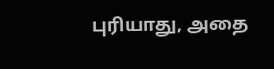புரியாது, அதை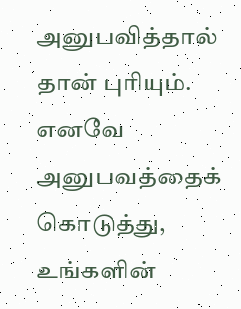அனுபவித்தால் தான் புரியும். எனவே அனுபவத்தைக் கொடுத்து, உங்களின்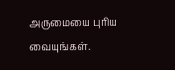அருமையை புரிய வையுங்கள்.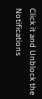Click it and Unblock the Notifications